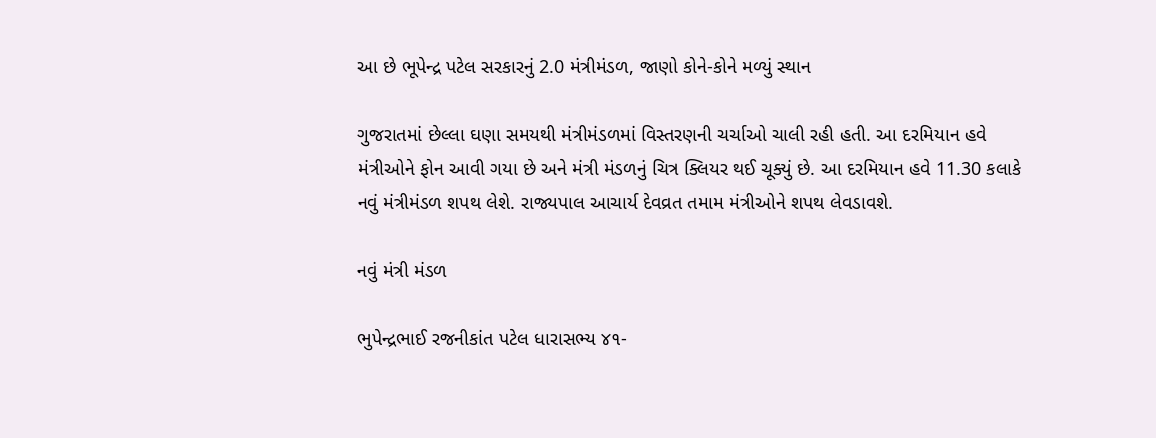આ છે ભૂપેન્દ્ર પટેલ સરકારનું 2.0 મંત્રીમંડળ, જાણો કોને-કોને મળ્યું સ્થાન

ગુજરાતમાં છેલ્લા ઘણા સમયથી મંત્રીમંડળમાં વિસ્તરણની ચર્ચાઓ ચાલી રહી હતી. આ દરમિયાન હવે મંત્રીઓને ફોન આવી ગયા છે અને મંત્રી મંડળનું ચિત્ર ક્લિયર થઈ ચૂક્યું છે. આ દરમિયાન હવે 11.30 કલાકે નવું મંત્રીમંડળ શપથ લેશે. રાજ્યપાલ આચાર્ય દેવવ્રત તમામ મંત્રીઓને શપથ લેવડાવશે.

નવું મંત્રી મંડળ

ભુપેન્દ્રભાઈ રજનીકાંત પટેલ ધારાસભ્ય ૪૧-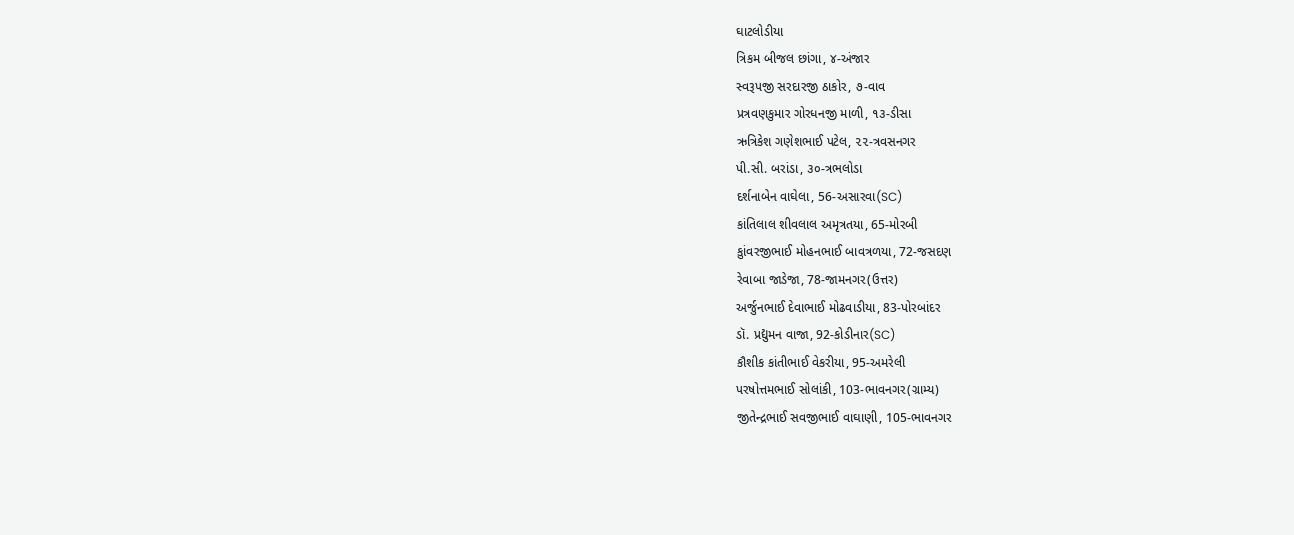ઘાટલોડીયા
ત્રિકમ બીજલ છાંગા, ૪-અંજાર
સ્વરૂપજી સરદારજી ઠાકોર, ૭-વાવ
પ્રત્રવણકુમાર ગોરધનજી માળી, ૧૩-ડીસા
ઋત્રિકેશ ગણેશભાઈ પટેલ, ૨૨-ત્રવસનગર
પી.સી. બરાંડા, ૩૦-ત્રભલોડા
દર્શનાબેન વાઘેલા, 56-અસારવા(SC)
કાંતિલાલ શીવલાલ અમૃત્રતયા, 65-મોરબી
કુાંવરજીભાઈ મોહનભાઈ બાવત્રળયા, 72-જસદણ
રેવાબા જાડેજા, 78-જામનગર(ઉત્તર)
અર્જુનભાઈ દેવાભાઈ મોઢવાડીયા, 83-પોરબાંદર
ડૉ. પ્રદ્યુમન વાજા, 92-કોડીનાર(SC)
કૌશીક કાંતીભાઈ વેકરીયા, 95-અમરેલી
પરષોત્તમભાઈ સોલાંકી, 103-ભાવનગર(ગ્રામ્ય)
જીતેન્દ્રભાઈ સવજીભાઈ વાઘાણી, 105-ભાવનગર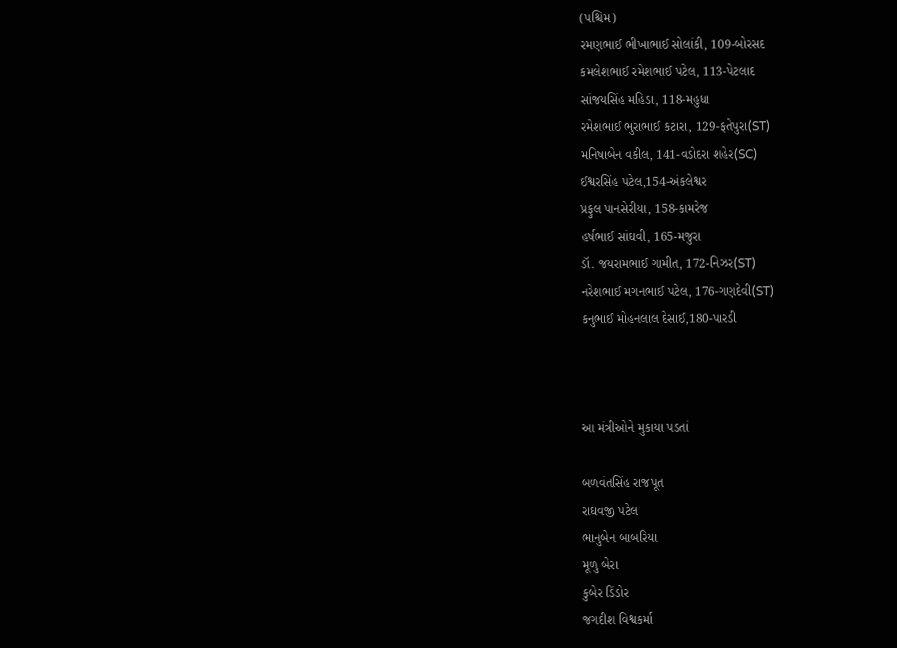(પશ્ચિમ)
રમણભાઈ ભીખાભાઈ સોલાંકી, 109-બોરસદ
કમલેશભાઈ રમેશભાઈ પટેલ, 113-પેટલાદ
સાંજયસિંહ મહિડા, 118-મહુધા
રમેશભાઈ ભુરાભાઈ કટારા, 129-ફતેપુરા(ST)
મનિષાબેન વકીલ, 141-વડોદરા શહેર(SC)
ઈશ્વરસિંહ પટેલ,154-અંકલેશ્વર
પ્રફુલ પાનસેરીયા, 158-કામરેજ
હર્ષભાઈ સાંઘવી, 165-મજુરા
ડૉ. જયરામભાઈ ગામીત, 172-નિઝર(ST)
નરેશભાઈ મગનભાઈ પટેલ, 176-ગણદેવી(ST)
કનુભાઈ મોહનલાલ દેસાઈ,180-પારડી



આ મંત્રીઓને મુકાયા પડતાં

બળવંતસિંહ રાજપૂત
રાઘવજી પટેલ
ભાનુબેન બાબરિયા
મૂળુ બેરા
કુબેર ડિંડોર
જગદીશ વિશ્વકર્મા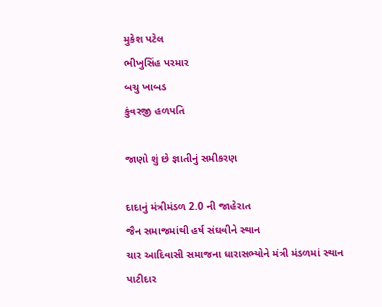મુકેશ પટેલ
ભીખુસિંહ પરમાર
બચુ ખાબડ
કુંવરજી હળપતિ

જાણો શું છે જ્ઞાતીનું સમીકરણ

દાદાનું મંત્રીમંડળ 2.0 ની જાહેરાત
જૈન સમાજમાંથી હર્ષ સંઘવીને સ્થાન
ચાર આદિવાસી સમાજના ધારાસભ્યોને મંત્રી મંડળમાં સ્થાન
પાટીદાર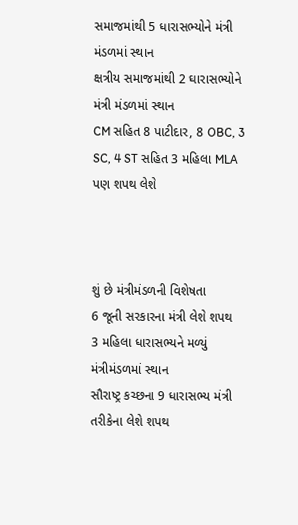સમાજમાંથી 5 ધારાસભ્યોને મંત્રી મંડળમાં સ્થાન
ક્ષત્રીય સમાજમાંથી 2 ઘારાસભ્યોને મંત્રી મંડળમાં સ્થાન
CM સહિત 8 પાટીદાર, 8 OBC, 3 SC, 4 ST સહિત 3 મહિલા MLA પણ શપથ લેશે



શું છે મંત્રીમંડળની વિશેષતા
6 જૂની સરકારના મંત્રી લેશે શપથ
3 મહિલા ધારાસભ્યને મળ્યું મંત્રીમંડળમાં સ્થાન
સૌરાષ્ટ્ર કચ્છના 9 ધારાસભ્ય મંત્રી તરીકેના લેશે શપથ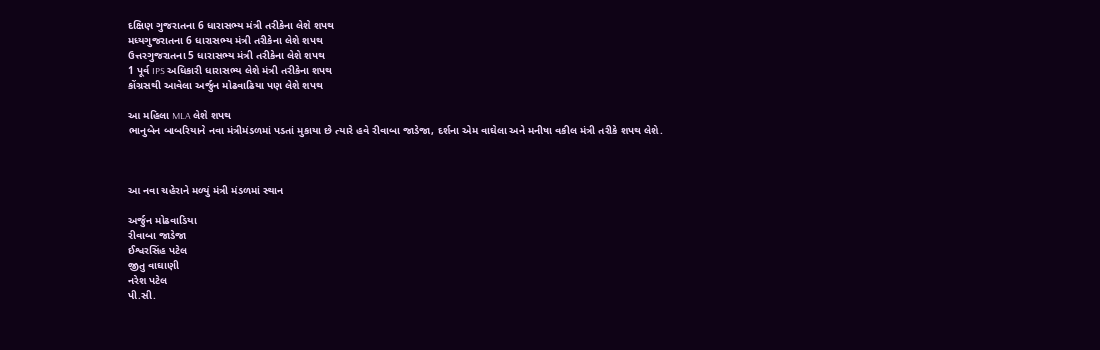દક્ષિણ ગુજરાતના 6 ધારાસભ્ય મંત્રી તરીકેના લેશે શપથ
મધ્યગુજરાતના 6 ધારાસભ્ય મંત્રી તરીકેના લેશે શપથ
ઉત્તરગુજરાતના 5 ધારાસભ્ય મંત્રી તરીકેના લેશે શપથ
1 પૂર્વ IPS અધિકારી ધારાસભ્ય લેશે મંત્રી તરીકેના શપથ
કોંગ્રસથી આવેલા અર્જુન મોઢવાઢિયા પણ લેશે શપથ

આ મહિલા MLA લેશે શપથ
ભાનુબેન બાબરિયાને નવા મંત્રીમંડળમાં પડતાં મુકાયા છે ત્યારે હવે રીવાબા જાડેજા, દર્શના એમ વાઘેલા અને મનીષા વકીલ મંત્રી તરીકે શપથ લેશે.



આ નવા ચહેરાને મળ્યું મંત્રી મંડળમાં સ્થાન

અર્જુન મોઢવાડિયા
રીવાબા જાડેજા
ઈશ્વરસિંહ પટેલ
જીતુ વાઘાણી
નરેશ પટેલ
પી.સી.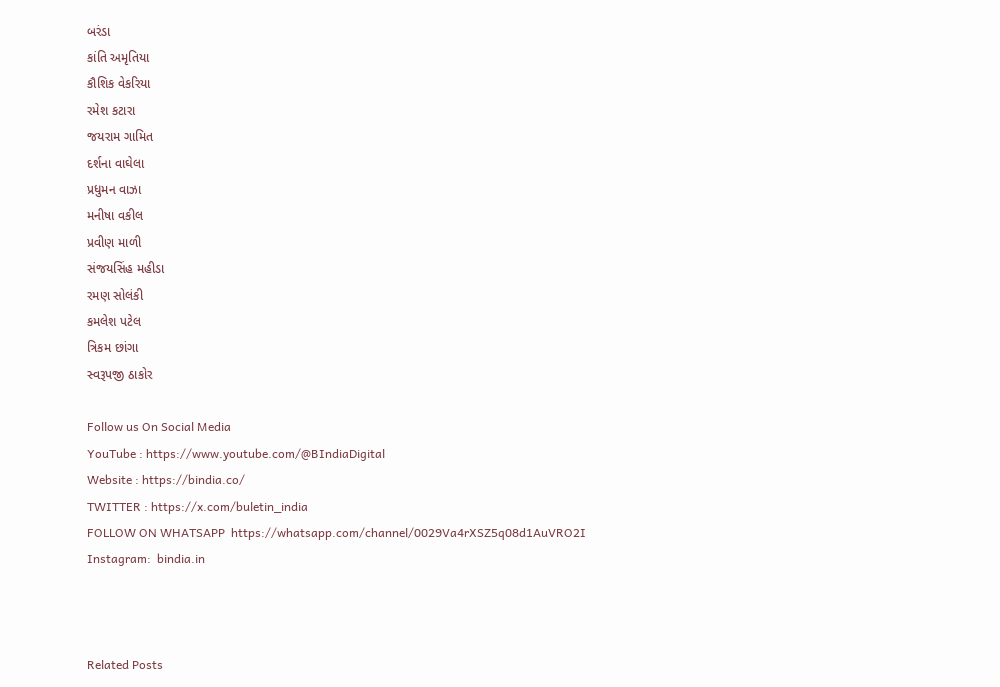બરંડા
કાંતિ અમૃતિયા
કૌશિક વેકરિયા
રમેશ કટારા
જયરામ ગામિત
દર્શના વાઘેલા
પ્રધુમન વાઝા
મનીષા વકીલ
પ્રવીણ માળી
સંજયસિંહ મહીડા
રમણ સોલંકી
કમલેશ પટેલ
ત્રિકમ છાંગા
સ્વરૂપજી ઠાકોર

Follow us On Social Media
YouTube : https://www.youtube.com/@BIndiaDigital
Website : https://bindia.co/
TWITTER : https://x.com/buletin_india
FOLLOW ON WHATSAPP  https://whatsapp.com/channel/0029Va4rXSZ5q08d1AuVRO2I
Instagram:  bindia.in



Related Posts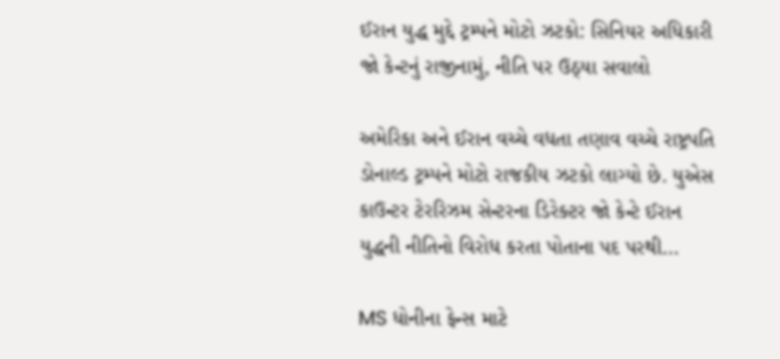ઈરાન યુદ્ધ મુદ્દે ટ્રમ્પને મોટો ઝટકો: સિનિયર અધિકારી જો કેન્ટનું રાજીનામું, નીતિ પર ઉઠ્યા સવાલો

અમેરિકા અને ઈરાન વચ્ચે વધતા તણાવ વચ્ચે રાષ્ટ્રપતિ ડોનાલ્ડ ટ્રમ્પને મોટો રાજકીય ઝટકો લાગ્યો છે. યુએસ કાઉન્ટર ટેરરિઝમ સેન્ટરના ડિરેક્ટર જો કેન્ટે ઈરાન યુદ્ધની નીતિનો વિરોધ કરતા પોતાના પદ પરથી…

MS ધોનીના ફેન્સ માટે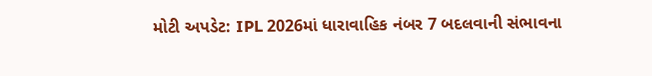મોટી અપડેટ: IPL 2026માં ધારાવાહિક નંબર 7 બદલવાની સંભાવના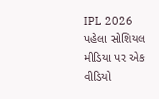IPL 2026 પહેલા સોશિયલ મીડિયા પર એક વીડિયો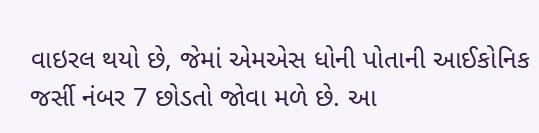વાઇરલ થયો છે, જેમાં એમએસ ધોની પોતાની આઈકોનિક જર્સી નંબર 7 છોડતો જોવા મળે છે. આ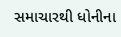સમાચારથી ધોનીના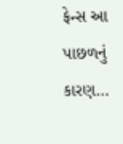ફેન્સ આ પાછળનું કારણ…